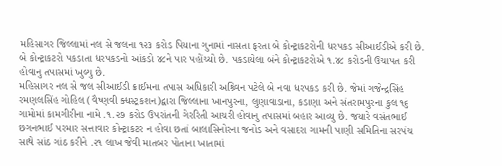મહિસાગર જિલ્લામાં નલ સે જલના ૧૨૩ કરોડ પિયાના ગુનામાં નાસતા ફરતા બે કોન્ટ્રાકટરોની ધરપકડ સીઆઈડીએ કરી છે. બે કોન્ટ્રાકટરો પકડાતા ધરપકડનો આંકડો ૪૮ને પાર પહોંચ્યો છે. પકડાયેલા બંને કોન્ટ્રાકટરોએ ૧.૪૮ કરોડની ઉચાપત કરી હોવાનુ તપાસમાં ખુલ્યુ છે.
મહિસાગર નલ સે જલ સીઆઈડી ક્રાઈમના તપાસ અધિકારી અશ્ર્વિન પટેલે બે નવા ધરપકડ કરી છે. જેમાં ગજેન્દ્રસિંહ રમણલસિંહ ગોહિલ (વૈષ્ણવી ક્ધસ્ટ્રકશન)દ્વારા જિલ્લાના ખાનપુરના, લુણાવાડાના, કડાણા અને સંતરામપુરના કુલ ૧૬ ગામોમાં કામગીરીના નામે .૧.૨૭ કરોડ ઉપરાંતની ગેરરિતી આચરી હોવાનુ તપાસમાં બહાર આવ્યુ છે. જયારે વસંતભાઈ છગનભાઈ પરમાર સત્તાવાર કોન્ટ્રાકટર ન હોવા છતાં બાલાસિનોરના જનોડ અને વસાદરા ગામની પાણી સમિતિના સરપંચ સાથે સાંઠ ગાંઠ કરીને .૨૧ લાખ જેવી માતબર પોતાના ખાતામાં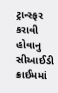ટ્રાન્સ્ફર કરાવી હોવાનુ સીઆઈડી ક્રાઈમમાં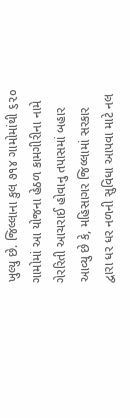ખુલ્યુ છે. જિલ્લાના કુલ ૭૧૪ ગામોમાંથી ૬૨૦ ગામોમાં આ યોજના હેઠળ કામગીરીના નામે ગેરરિતી આચરાઈ હોવાનુ તપાસમાં બહાર આવ્યુ છે કે, મહિસાગર જિલ્લામાં સરકાર દ્વારા ધર ધર નળની સુવિધા આપવા માટે નલ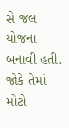સે જલ યોજના બનાવી હતી. જોકે તેમાં મોટો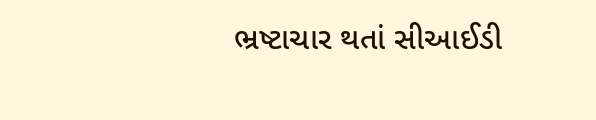ભ્રષ્ટાચાર થતાં સીઆઈડી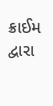ક્રાઈમ દ્વારા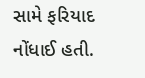સામે ફરિયાદ નોંધાઈ હતી.